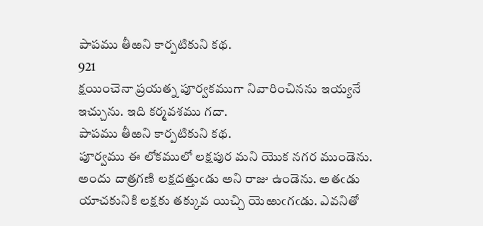పాపము తీఱని కార్పటికుని కథ.
921
క్షయించెనా ప్రయత్న పూర్వకముగా నివారించినను ఇయ్యనే ఇచ్చును. ఇది కర్మవశము గదా.
పాపము తీఱని కార్పటికుని కథ.
పూర్వము ఈ లోకములో లక్షపుర మని యొక నగర ముండెను. అందు దాత్రగణి లక్షదత్తుఁడు అని రాజు ఉండెను. అతఁడు యాచకునికి లక్షకు తక్కువ యిచ్చి యెఱుఁగఁడు. ఎవనితో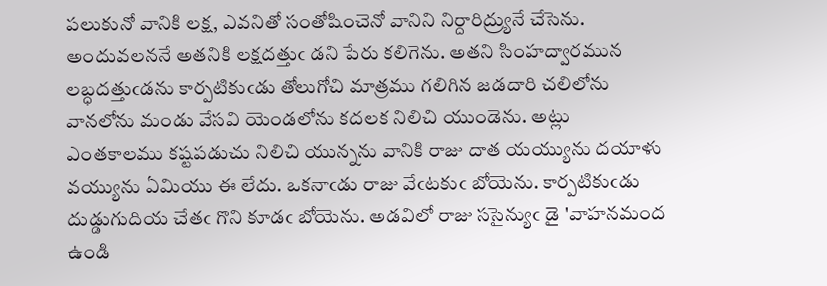పలుకునో వానికి లక్ష, ఎవనితో సంతోషించెనో వానిని నిర్దారిద్ర్యునే చేసెను. అందువలననే అతనికి లక్షదత్తుఁ డని పేరు కలిగెను. అతని సింహద్వారమున లబ్ధదత్తుఁడను కార్పటికుఁడు తోలుగోచి మాత్రము గలిగిన జడదారి చలిలోను వానలోను మండు వేసవి యెండలోను కదలక నిలిచి యుండెను. అట్లు ఎంతకాలము కష్టపడుచు నిలిచి యున్నను వానికి రాజు దాత యయ్యును దయాళు వయ్యును ఏమియు ఈ లేదు. ఒకనాఁడు రాజు వేఁటకుఁ బోయెను. కార్పటికుఁడు దుడ్డుగుదియ చేతఁ గొని కూడఁ బోయెను. అడవిలో రాజు ససైన్యుఁ డై 'వాహనమంద ఉండి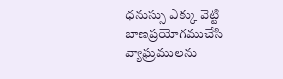ధనుస్సు ఎక్కు వెట్టి బాణప్రయోగముచేసి వ్యాఘ్రములను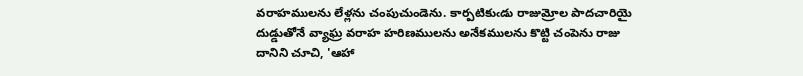వరాహములను లేళ్లను చంపుచుండెను. కార్పటికుఁడు రాజుమ్రోల పాదచారియై దుడ్డుతోనే వ్యాఘ్ర వరాహ హరిణములను అనేకములను కొట్టి చంపెను రాజు దానిని చూచి, 'ఆహా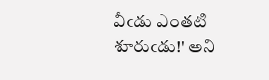వీఁడు ఎంతటి శూరుఁడు!' అని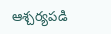ఆశ్చర్యపడి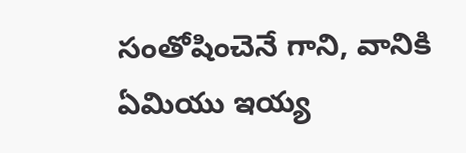సంతోషించెనే గాని, వానికి ఏమియు ఇయ్య